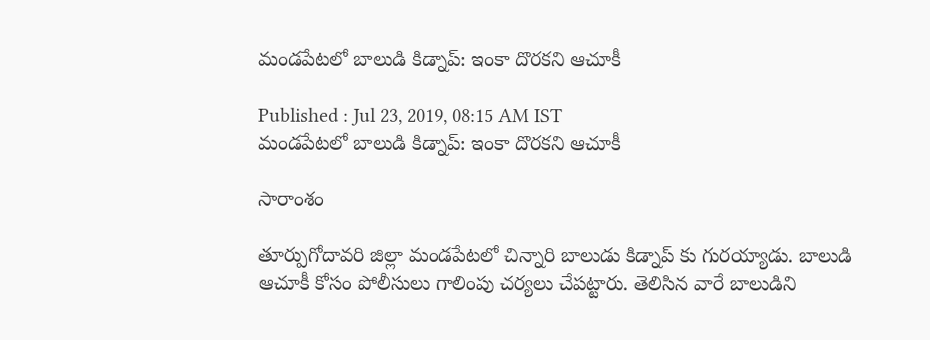మండపేటలో బాలుడి కిడ్నాప్: ఇంకా దొరకని ఆచూకీ

Published : Jul 23, 2019, 08:15 AM IST
మండపేటలో బాలుడి కిడ్నాప్: ఇంకా దొరకని ఆచూకీ

సారాంశం

తూర్పుగోదావరి జిల్లా మండపేటలో చిన్నారి బాలుడు కిడ్నాప్ కు గురయ్యాడు. బాలుడి ఆచూకీ కోసం పోలీసులు గాలింపు చర్యలు చేపట్టారు. తెలిసిన వారే బాలుడిని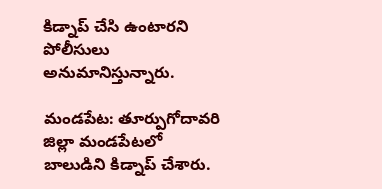కిడ్నాప్ చేసి ఉంటారని పోలీసులు అనుమానిస్తున్నారు.

మండపేట: తూర్పుగోదావరి జిల్లా మండపేటలో బాలుడిని కిడ్నాప్ చేశారు.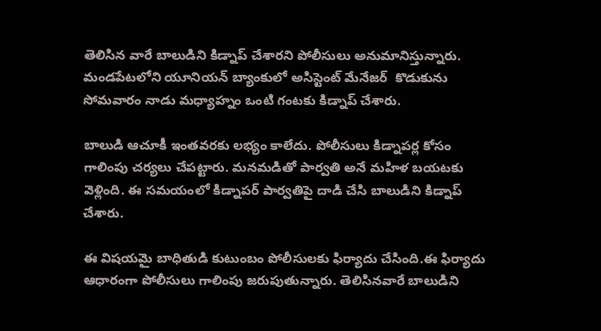తెలిసిన వారే బాలుడిని కిడ్నాప్ చేశారని పోలీసులు అనుమానిస్తున్నారు.
మండపేటలోని యూనియన్ బ్యాంకులో అసిస్టెంట్ మేనేజర్  కొడుకును సోమవారం నాడు మధ్యాహ్నం ఒంటి గంటకు కిడ్నాప్ చేశారు.

బాలుడి ఆచూకీ ఇంతవరకు లభ్యం కాలేదు. పోలీసులు కిడ్నాపర్ల కోసం గాలింపు చర్యలు చేపట్టారు. మనమడితో పార్వతి అనే మహిళ బయటకు వెళ్లింది. ఈ సమయంలో కిడ్నాపర్ పార్వతిపై దాడి చేసి బాలుడిని కిడ్నాప్ చేశారు.

ఈ విషయమై బాధితుడి కుటుంబం పోలీసులకు ఫిర్యాదు చేసింది.ఈ ఫిర్యాదు ఆధారంగా పోలీసులు గాలింపు జరుపుతున్నారు. తెలిసినవారే బాలుడిని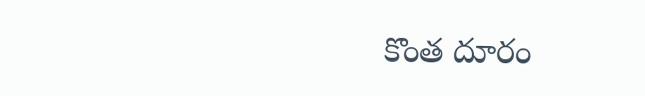కొంత దూరం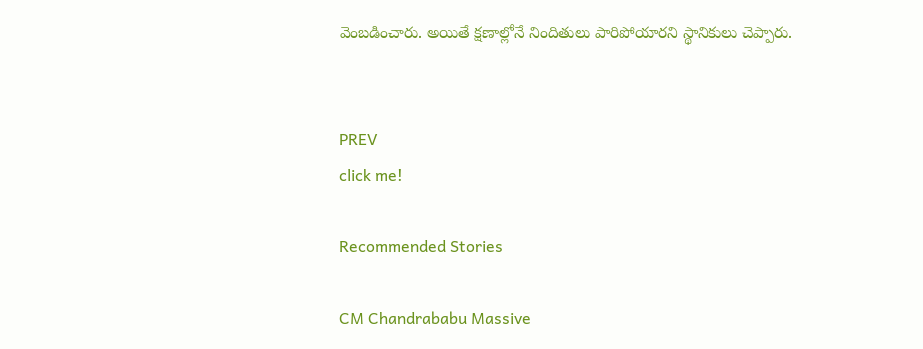వెంబడించారు. అయితే క్షణాల్లోనే నిందితులు పారిపోయారని స్థానికులు చెప్పారు.


PREV
click me!

Recommended Stories

CM Chandrababu Massive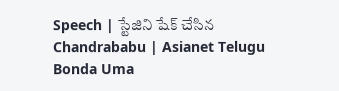Speech | స్టేజిని షేక్ చేసిన Chandrababu | Asianet Telugu
Bonda Uma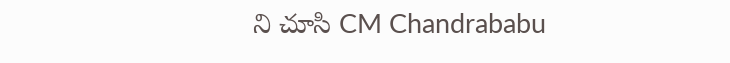ని చూసి CM Chandrababu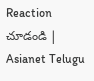Reaction చూడండి | Asianet Telugu